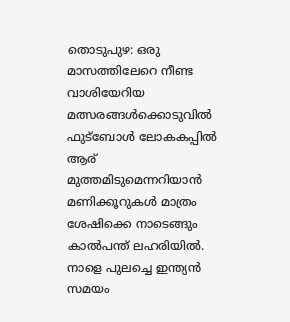തൊടുപുഴ: ഒരു മാസത്തിലേറെ നീണ്ട വാശിയേറിയ മത്സരങ്ങൾക്കൊടുവിൽ ഫുട്ബോൾ ലോകകപ്പിൽ ആര് മുത്തമിടുമെന്നറിയാൻ മണിക്കൂറുകൾ മാത്രം ശേഷിക്കെ നാടെങ്ങും കാൽപന്ത് ലഹരിയിൽ. നാളെ പുലച്ചെ ഇന്ത്യൻ സമയം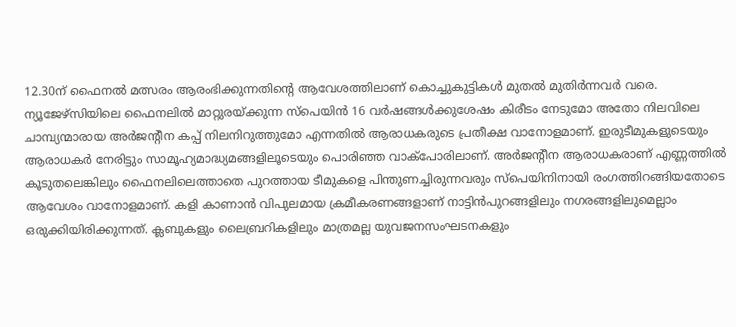12.30ന് ഫൈനൽ മത്സരം ആരംഭിക്കുന്നതിന്റെ ആവേശത്തിലാണ് കൊച്ചുകുട്ടികൾ മുതൽ മുതിർന്നവർ വരെ. ന്യൂജേഴ്സിയിലെ ഫൈനലിൽ മാറ്റുരയ്ക്കുന്ന സ്പെയിൻ 16 വർഷങ്ങൾക്കുശേഷം കിരീടം നേടുമോ അതോ നിലവിലെ ചാമ്പ്യന്മാരായ അർജന്റീന കപ്പ് നിലനിറുത്തുമോ എന്നതിൽ ആരാധകരുടെ പ്രതീക്ഷ വാനോളമാണ്. ഇരുടീമുകളുടെയും ആരാധകർ നേരിട്ടും സാമൂഹ്യമാദ്ധ്യമങ്ങളിലൂടെയും പൊരിഞ്ഞ വാക്പോരിലാണ്. അർജന്റീന ആരാധകരാണ് എണ്ണത്തിൽ കൂടുതലെങ്കിലും ഫൈനലിലെത്താതെ പുറത്തായ ടീമുകളെ പിന്തുണച്ചിരുന്നവരും സ്പെയിനിനായി രംഗത്തിറങ്ങിയതോടെ ആവേശം വാനോളമാണ്. കളി കാണാൻ വിപുലമായ ക്രമീകരണങ്ങളാണ് നാട്ടിൻപുറങ്ങളിലും നഗരങ്ങളിലുമെല്ലാം ഒരുക്കിയിരിക്കുന്നത്. ക്ലബുകളും ലൈബ്രറികളിലും മാത്രമല്ല യുവജനസംഘടനകളും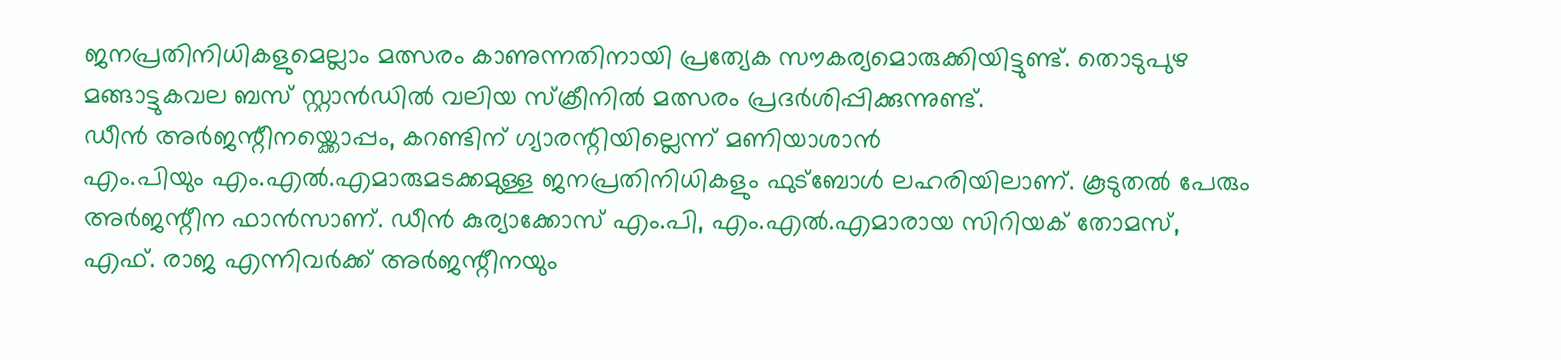ജനപ്രതിനിധികളുമെല്ലാം മത്സരം കാണുന്നതിനായി പ്രത്യേക സൗകര്യമൊരുക്കിയിട്ടുണ്ട്. തൊടുപുഴ മങ്ങാട്ടുകവല ബസ് സ്റ്റാൻഡിൽ വലിയ സ്ക്രീനിൽ മത്സരം പ്രദർശിപ്പിക്കുന്നുണ്ട്.
ഡീൻ അർജന്റീനയ്ക്കൊപ്പം, കറണ്ടിന് ഗ്യാരന്റിയില്ലെന്ന് മണിയാശാൻ
എം.പിയും എം.എൽ.എമാരുമടക്കമുള്ള ജനപ്രതിനിധികളും ഫുട്ബോൾ ലഹരിയിലാണ്. കൂടുതൽ പേരും അർജന്റീന ഫാൻസാണ്. ഡീൻ കുര്യാക്കോസ് എം.പി, എം.എൽ.എമാരായ സിറിയക് തോമസ്, എഫ്. രാജ എന്നിവർക്ക് അർജന്റീനയും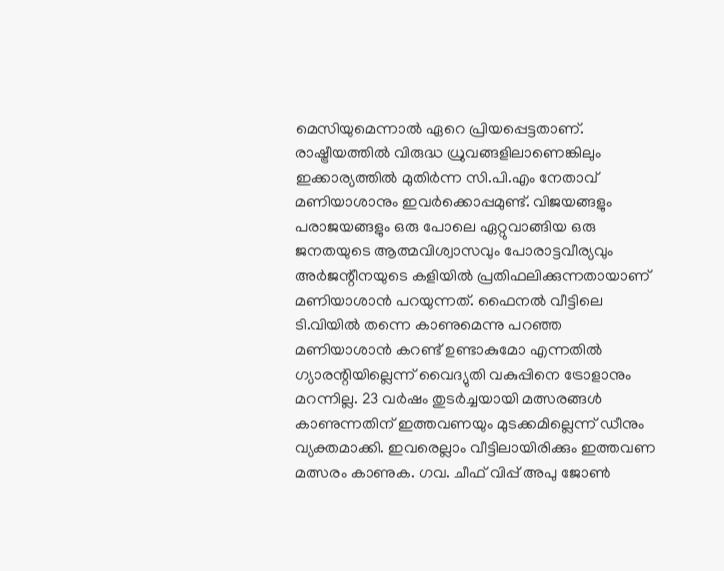മെസിയുമെന്നാൽ ഏറെ പ്രിയപ്പെട്ടതാണ്. രാഷ്ട്രീയത്തിൽ വിരുദ്ധ ധ്രുവങ്ങളിലാണെങ്കിലും ഇക്കാര്യത്തിൽ മുതിർന്ന സി.പി.എം നേതാവ് മണിയാശാനും ഇവർക്കൊപ്പമുണ്ട്. വിജയങ്ങളും പരാജയങ്ങളും ഒരു പോലെ ഏറ്റുവാങ്ങിയ ഒരു ജനതയുടെ ആത്മവിശ്വാസവും പോരാട്ടവീര്യവും അർജന്റീനയുടെ കളിയിൽ പ്രതിഫലിക്കുന്നതായാണ് മണിയാശാൻ പറയുന്നത്. ഫൈനൽ വീട്ടിലെ ടി.വിയിൽ തന്നെ കാണുമെന്നു പറഞ്ഞ മണിയാശാൻ കറണ്ട് ഉണ്ടാകുമോ എന്നതിൽ ഗ്യാരന്റിയില്ലെന്ന് വൈദ്യുതി വകുപ്പിനെ ട്രോളാനും മറന്നില്ല. 23 വർഷം തുടർച്ചയായി മത്സരങ്ങൾ കാണുന്നതിന് ഇത്തവണയും മുടക്കമില്ലെന്ന് ഡീനും വ്യക്തമാക്കി. ഇവരെല്ലാം വീട്ടിലായിരിക്കും ഇത്തവണ മത്സരം കാണുക. ഗവ. ചീഫ് വിപ്പ് അപു ജോൺ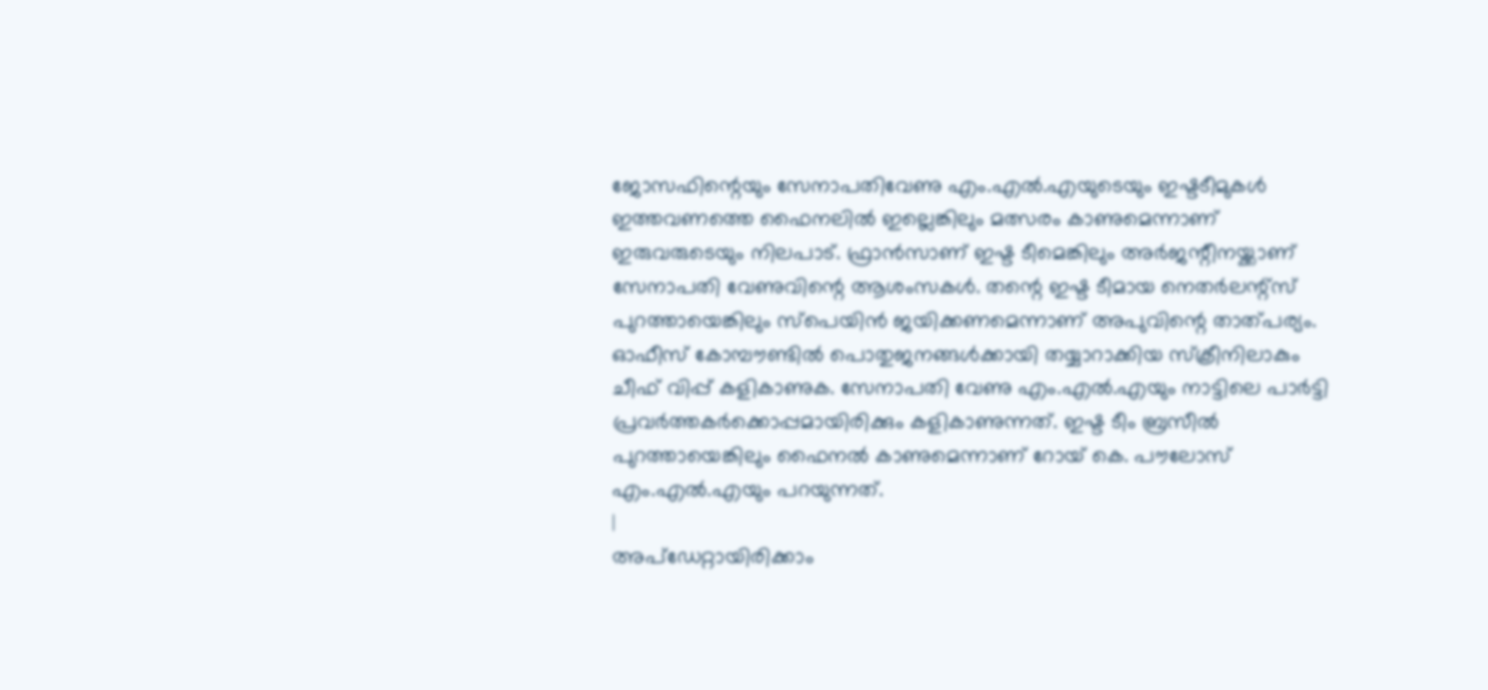ജോസഫിന്റെയും സേനാപതിവേണു എം.എൽ.എയുടെയും ഇഷ്ടടീമുകൾ ഇത്തവണത്തെ ഫൈനലിൽ ഇല്ലെങ്കിലും മത്സരം കാണുമെന്നാണ് ഇരുവരുടെയും നിലപാട്. ഫ്രാൻസാണ് ഇഷ്ട ടീമെങ്കിലും അർജന്റീനയ്ക്കാണ് സേനാപതി വേണുവിന്റെ ആശംസകൾ. തന്റെ ഇഷ്ട ടീമായ നെതർലന്റ്സ് പുറത്തായെങ്കിലും സ്പെയിൻ ജയിക്കണമെന്നാണ് അപുവിന്റെ താത്പര്യം. ഓഫീസ് കോമ്പൗണ്ടിൽ പൊതുജനങ്ങൾക്കായി തയ്യാറാക്കിയ സ്ക്രീനിലാകും ചീഫ് വിപ്പ് കളികാണുക. സേനാപതി വേണു എം.എൽ.എയും നാട്ടിലെ പാർട്ടി പ്രവർത്തകർക്കൊപ്പമായിരിക്കും കളികാണുന്നത്. ഇഷ്ട ടീം ബ്രസീൽ പുറത്തായെങ്കിലും ഫൈനൽ കാണുമെന്നാണ് റോയ് കെ. പൗലോസ് എം.എൽ.എയും പറയുന്നത്.
|
അപ്ഡേറ്റായിരിക്കാം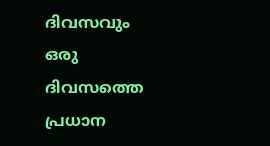ദിവസവും
ഒരു ദിവസത്തെ പ്രധാന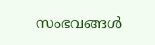സംഭവങ്ങൾ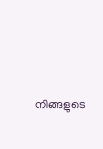നിങ്ങളുടെ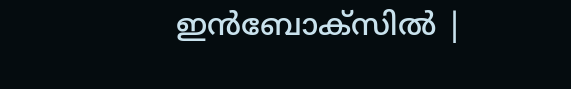ഇൻബോക്സിൽ |